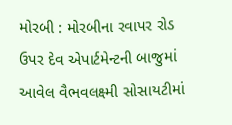મોરબી : મોરબીના રવાપર રોડ ઉપર દેવ એપાર્ટમેન્ટની બાજુમાં આવેલ વૈભવલક્ષ્મી સોસાયટીમાં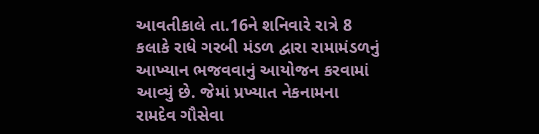આવતીકાલે તા.16ને શનિવારે રાત્રે 8 કલાકે રાધે ગરબી મંડળ દ્વારા રામામંડળનું આખ્યાન ભજવવાનું આયોજન કરવામાં આવ્યું છે. જેમાં પ્રખ્યાત નેકનામના રામદેવ ગૌસેવા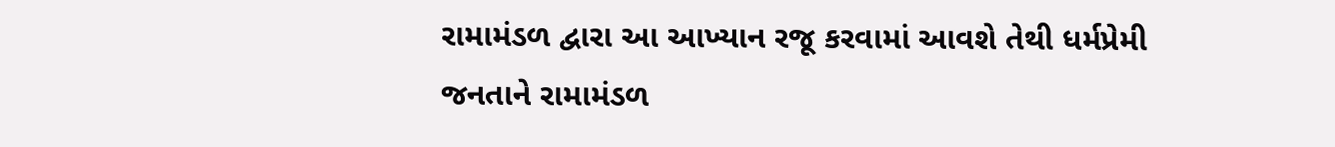રામામંડળ દ્વારા આ આખ્યાન રજૂ કરવામાં આવશે તેથી ધર્મપ્રેમી જનતાને રામામંડળ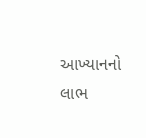આખ્યાનનો લાભ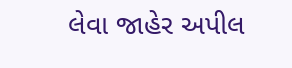લેવા જાહેર અપીલ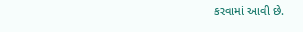કરવામાં આવી છે.